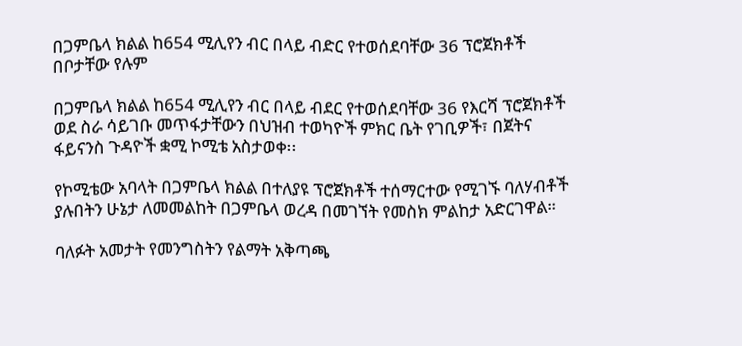በጋምቤላ ክልል ከ654 ሚሊየን ብር በላይ ብድር የተወሰደባቸው 36 ፕሮጀክቶች በቦታቸው የሉም

በጋምቤላ ክልል ከ654 ሚሊየን ብር በላይ ብደር የተወሰደባቸው 36 የእርሻ ፕሮጀክቶች ወደ ስራ ሳይገቡ መጥፋታቸውን በህዝብ ተወካዮች ምክር ቤት የገቢዎች፣ በጀትና ፋይናንስ ጉዳዮች ቋሚ ኮሚቴ አስታወቀ፡፡

የኮሚቴው አባላት በጋምቤላ ክልል በተለያዩ ፕሮጀክቶች ተሰማርተው የሚገኙ ባለሃብቶች ያሉበትን ሁኔታ ለመመልከት በጋምቤላ ወረዳ በመገኘት የመስክ ምልከታ አድርገዋል።

ባለፉት አመታት የመንግስትን የልማት አቅጣጫ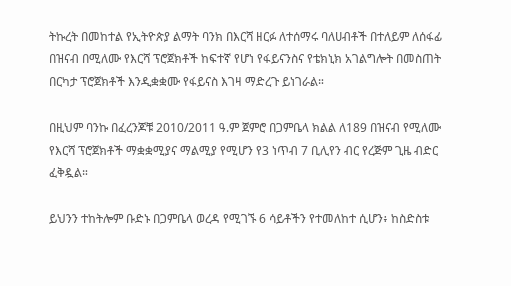ትኩረት በመከተል የኢትዮጵያ ልማት ባንክ በእርሻ ዘርፉ ለተሰማሩ ባለሀብቶች በተለይም ለሰፋፊ በዝናብ በሚለሙ የእርሻ ፕሮጀክቶች ከፍተኛ የሆነ የፋይናንስና የቴክኒክ አገልግሎት በመስጠት በርካታ ፕሮጀክቶች እንዲቋቋሙ የፋይናስ እገዛ ማድረጉ ይነገራል።

በዚህም ባንኩ በፈረንጆቹ 2010/2011 ዓ.ም ጀምሮ በጋምቤላ ክልል ለ189 በዝናብ የሚለሙ የእርሻ ፕሮጀክቶች ማቋቋሚያና ማልሚያ የሚሆን የ3 ነጥብ 7 ቢሊየን ብር የረጅም ጊዜ ብድር ፈቅዷል።

ይህንን ተከትሎም ቡድኑ በጋምቤላ ወረዳ የሚገኙ 6 ሳይቶችን የተመለከተ ሲሆን፥ ከስድስቱ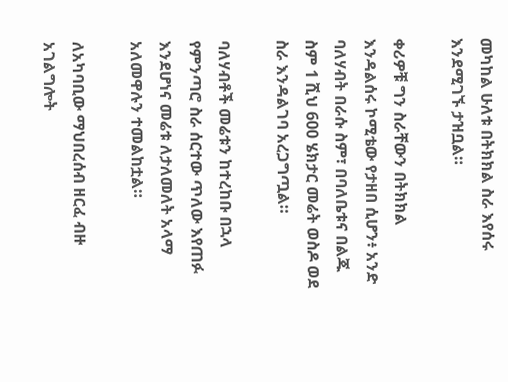መካከል ሁለቱ በትክክል ስራ እየሰሩ እንደሚገኙ ታዝቧል።

ቀሪዎቹ ግን ስራቸውን በትክክል እንዳልሰሩ ኮሚቴው የታዘበ ሲሆን፥ አንድ ባለሃብት በራሱ ስም፣ በባለቤቱና በልጁ ስም 1 ሺህ 600 ሄክታር መሬት ወስዶ ወደ ስራ እንዳልገባ አረጋግጧል።

ባለሃብቶች መሬቱን ከተረከቡ በኋላ የምንጣሮ ስራ ሰርተው ጥለው እየጠፉ እንደሆነና መሬቱ ለታለመለት አላማ አለመዋሉን ተመልከቷል።

ለአካባቢው ማህበረሰብ ዘርፈ ብዙ አገልግሎት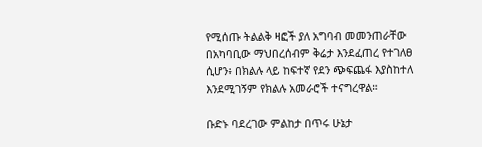የሚሰጡ ትልልቅ ዛፎች ያለ አግባብ መመንጠራቸው በአካባቢው ማህበረሰብም ቅሬታ እንደፈጠረ የተገለፀ ሲሆን፥ በክልሉ ላይ ከፍተኛ የደን ጭፍጨፋ እያስከተለ እንደሚገኝም የክልሉ አመራሮች ተናግረዋል።

ቡድኑ ባደረገው ምልከታ በጥሩ ሁኔታ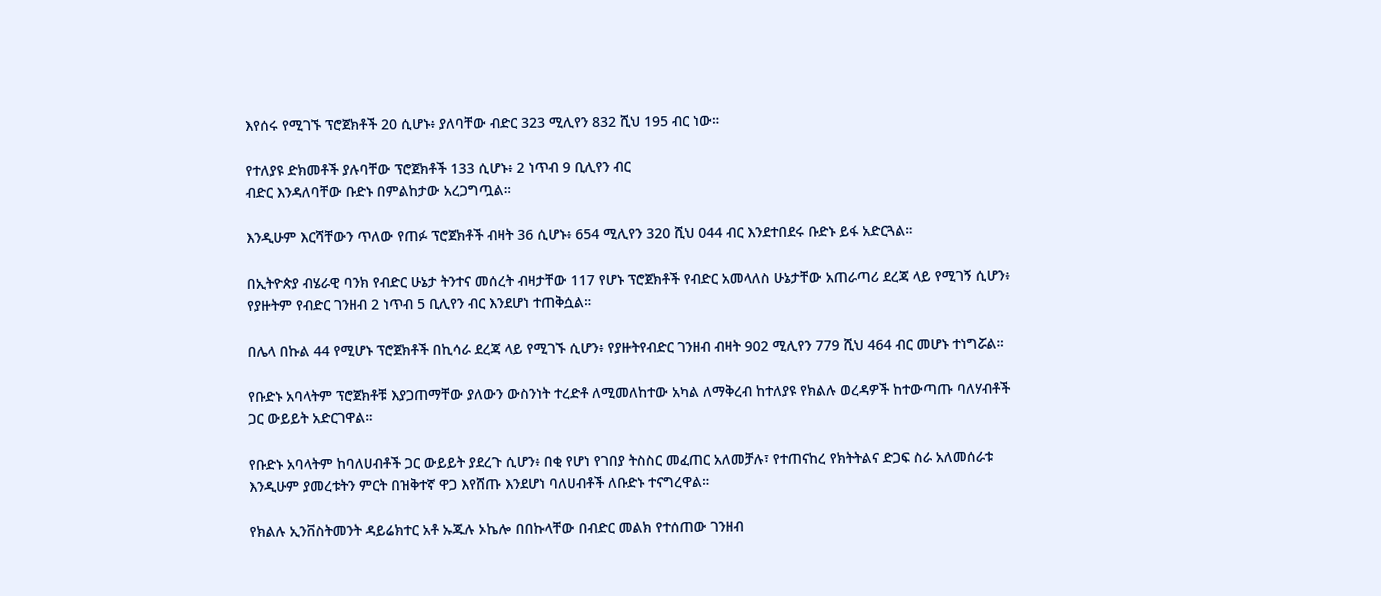እየሰሩ የሚገኙ ፕሮጀክቶች 20 ሲሆኑ፥ ያለባቸው ብድር 323 ሚሊየን 832 ሺህ 195 ብር ነው።

የተለያዩ ድክመቶች ያሉባቸው ፕሮጀክቶች 133 ሲሆኑ፥ 2 ነጥብ 9 ቢሊየን ብር
ብድር እንዳለባቸው ቡድኑ በምልከታው አረጋግጧል።

እንዲሁም እርሻቸውን ጥለው የጠፉ ፕሮጀክቶች ብዛት 36 ሲሆኑ፥ 654 ሚሊየን 320 ሺህ 044 ብር እንደተበደሩ ቡድኑ ይፋ አድርጓል።

በኢትዮጵያ ብሄራዊ ባንክ የብድር ሁኔታ ትንተና መሰረት ብዛታቸው 117 የሆኑ ፕሮጀክቶች የብድር አመላለስ ሁኔታቸው አጠራጣሪ ደረጃ ላይ የሚገኝ ሲሆን፥ የያዙትም የብድር ገንዘብ 2 ነጥብ 5 ቢሊየን ብር እንደሆነ ተጠቅሷል።

በሌላ በኩል 44 የሚሆኑ ፕሮጀክቶች በኪሳራ ደረጃ ላይ የሚገኙ ሲሆን፥ የያዙትየብድር ገንዘብ ብዛት 902 ሚሊየን 779 ሺህ 464 ብር መሆኑ ተነግሯል።

የቡድኑ አባላትም ፕሮጀክቶቹ እያጋጠማቸው ያለውን ውስንነት ተረድቶ ለሚመለከተው አካል ለማቅረብ ከተለያዩ የክልሉ ወረዳዎች ከተውጣጡ ባለሃብቶች ጋር ውይይት አድርገዋል።

የቡድኑ አባላትም ከባለሀብቶች ጋር ውይይት ያደረጉ ሲሆን፥ በቂ የሆነ የገበያ ትስስር መፈጠር አለመቻሉ፣ የተጠናከረ የክትትልና ድጋፍ ስራ አለመሰራቱ እንዲሁም ያመረቱትን ምርት በዝቅተኛ ዋጋ እየሸጡ እንደሆነ ባለሀብቶች ለቡድኑ ተናግረዋል።

የክልሉ ኢንቨስትመንት ዳይሬክተር አቶ ኡጁሉ ኦኬሎ በበኩላቸው በብድር መልክ የተሰጠው ገንዘብ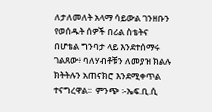ለታለመለት አላማ ሳይውል ገንዘቡን የወሰዱት ሰዎች በሪል ስቴትና በሆቴል ግንባታ ላይ እንደተሰማሩ ገልጸው፥ ባለሃብቶቹን ለመያዝ ክልሉ ክትትሉን አጠናክሮ እንደሚቀጥል ተናግረዋል፡፡  ምንጭ ፡-ኤፍ.ቢ.ሲ